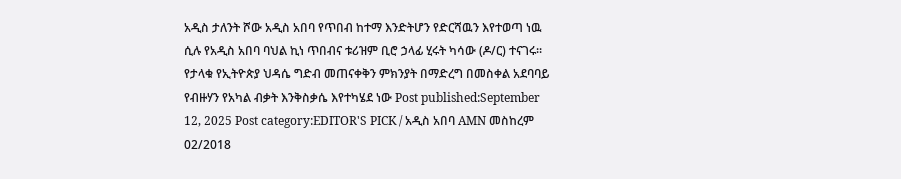አዲስ ታለንት ሾው አዲስ አበባ የጥበብ ከተማ እንድትሆን የድርሻዉን እየተወጣ ነዉ ሲሉ የአዲስ አበባ ባህል ኪነ ጥበብና ቱሪዝም ቢሮ ኃላፊ ሂሩት ካሳው (ዶ/ር) ተናገሩ፡፡
የታላቁ የኢትዮጵያ ህዳሴ ግድብ መጠናቀቅን ምክንያት በማድረግ በመስቀል አደባባይ የብዙሃን የአካል ብቃት እንቅስቃሴ እየተካሄደ ነው Post published:September 12, 2025 Post category:EDITOR'S PICK / አዲስ አበባ AMN መስከረም 02/2018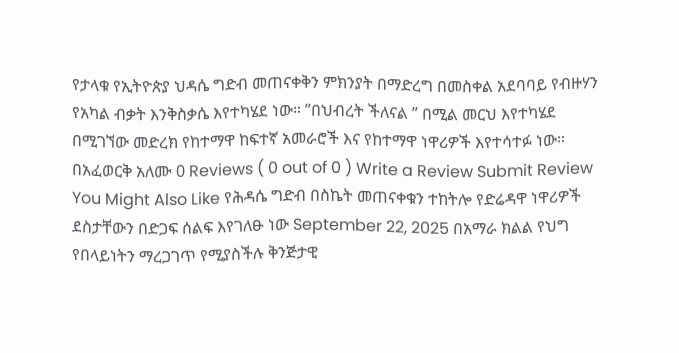የታላቁ የኢትዮጵያ ህዳሴ ግድብ መጠናቀቅን ምክንያት በማድረግ በመስቀል አደባባይ የብዙሃን የአካል ብቃት እንቅስቃሴ እየተካሄደ ነው። ”በህብረት ችለናል ” በሚል መርህ እየተካሄደ በሚገኘው መድረክ የከተማዋ ከፍተኛ አመራሮች እና የከተማዋ ነዋሪዎች እየተሳተፉ ነው። በአፈወርቅ አለሙ 0 Reviews ( 0 out of 0 ) Write a Review Submit Review You Might Also Like የሕዳሴ ግድብ በስኬት መጠናቀቁን ተከትሎ የድሬዳዋ ነዋሪዎች ደስታቸውን በድጋፍ ሰልፍ እየገለፁ ነው September 22, 2025 በአማራ ክልል የህግ የበላይነትን ማረጋገጥ የሚያስችሉ ቅንጅታዊ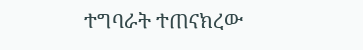ተግባራት ተጠናክረው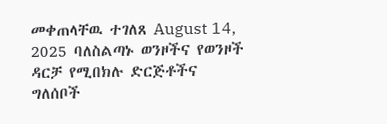መቀጠላቸዉ ተገለጸ August 14, 2025 ባለስልጣኑ ወንዞችና የወንዞች ዳርቻ የሚበክሉ ድርጅቶችና ግለሰቦች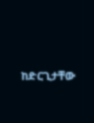ከድርጊታቸው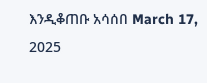እንዲቆጠቡ አሳሰበ March 17, 2025